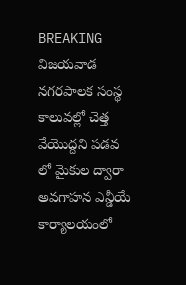BREAKING
విజయవాడ నగరపాలక సంస్థ కాలువల్లో చెత్త వేయొద్దని పడవ లో మైకుల ద్వారా అవగాహన ఎన్డీయే కార్యాలయంలో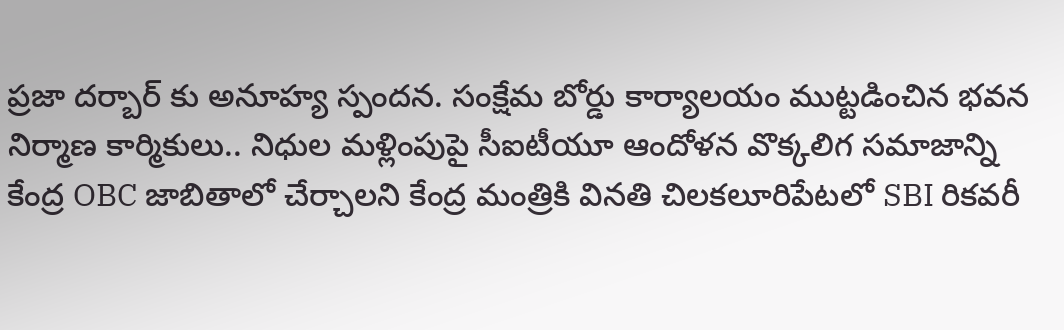ప్రజా దర్బార్ కు అనూహ్య స్పందన. సంక్షేమ బోర్డు కార్యాలయం ముట్టడించిన భవన నిర్మాణ కార్మికులు.. నిధుల మళ్లింపుపై సీఐటీయూ ఆందోళన వొక్కలిగ సమాజాన్ని కేంద్ర OBC జాబితాలో చేర్చాలని కేంద్ర మంత్రికి వినతి చిలకలూరిపేటలో SBI రికవరీ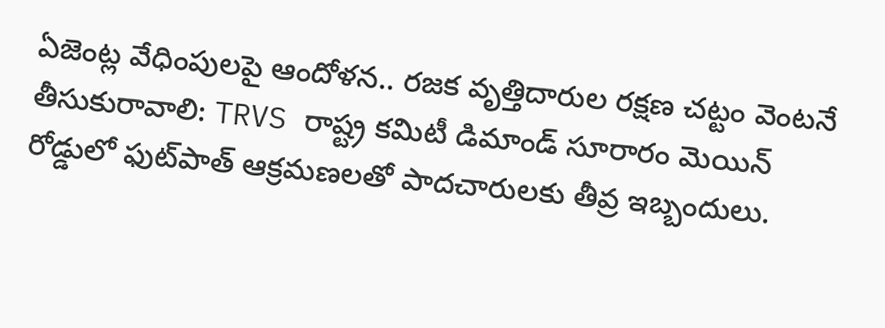ఏజెంట్ల వేధింపులపై ఆందోళన.. రజక వృత్తిదారుల రక్షణ చట్టం వెంటనే తీసుకురావాలి: TRVS రాష్ట్ర కమిటీ డిమాండ్ సూరారం మెయిన్ రోడ్డులో ఫుట్‌పాత్ ఆక్రమణలతో పాదచారులకు తీవ్ర ఇబ్బందులు.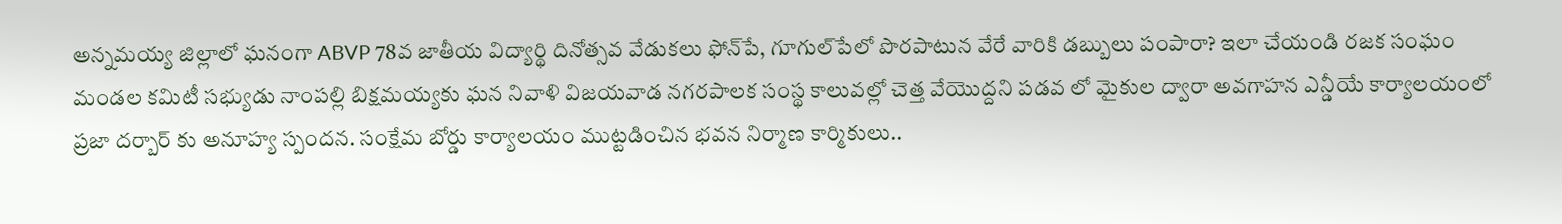అన్నమయ్య జిల్లాలో ఘనంగా ABVP 78వ జాతీయ విద్యార్థి దినోత్సవ వేడుకలు ఫోన్‌పే, గూగుల్‌పేలో పొరపాటున వేరే వారికి డబ్బులు పంపారా? ఇలా చేయండి రజక సంఘం మండల కమిటీ సభ్యుడు నాంపల్లి బిక్షమయ్యకు ఘన నివాళి విజయవాడ నగరపాలక సంస్థ కాలువల్లో చెత్త వేయొద్దని పడవ లో మైకుల ద్వారా అవగాహన ఎన్డీయే కార్యాలయంలో ప్రజా దర్బార్ కు అనూహ్య స్పందన. సంక్షేమ బోర్డు కార్యాలయం ముట్టడించిన భవన నిర్మాణ కార్మికులు..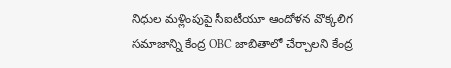నిధుల మళ్లింపుపై సీఐటీయూ ఆందోళన వొక్కలిగ సమాజాన్ని కేంద్ర OBC జాబితాలో చేర్చాలని కేంద్ర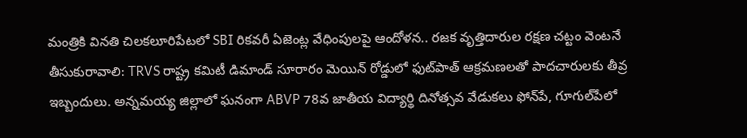మంత్రికి వినతి చిలకలూరిపేటలో SBI రికవరీ ఏజెంట్ల వేధింపులపై ఆందోళన.. రజక వృత్తిదారుల రక్షణ చట్టం వెంటనే తీసుకురావాలి: TRVS రాష్ట్ర కమిటీ డిమాండ్ సూరారం మెయిన్ రోడ్డులో ఫుట్‌పాత్ ఆక్రమణలతో పాదచారులకు తీవ్ర ఇబ్బందులు. అన్నమయ్య జిల్లాలో ఘనంగా ABVP 78వ జాతీయ విద్యార్థి దినోత్సవ వేడుకలు ఫోన్‌పే, గూగుల్‌పేలో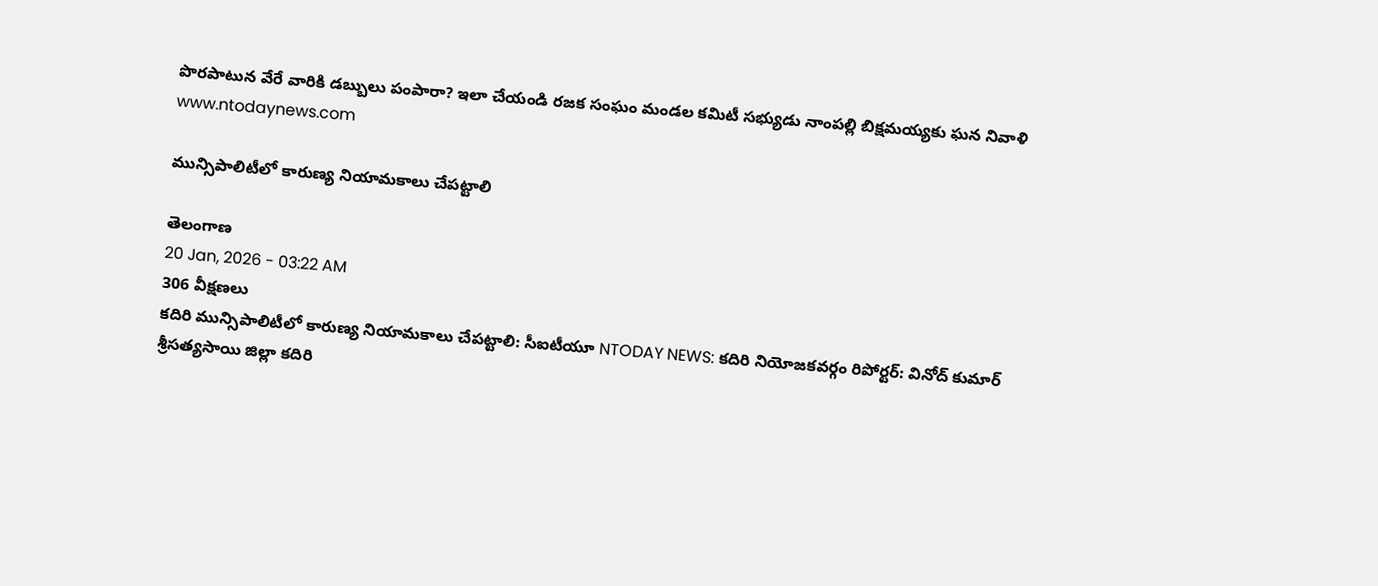పొరపాటున వేరే వారికి డబ్బులు పంపారా? ఇలా చేయండి రజక సంఘం మండల కమిటీ సభ్యుడు నాంపల్లి బిక్షమయ్యకు ఘన నివాళి
www.ntodaynews.com

మున్సిపాలిటీలో కారుణ్య నియామకాలు చేపట్టాలి

తెలంగాణ
20 Jan, 2026 - 03:22 AM
306 వీక్షణలు
కదిరి మున్సిపాలిటీలో కారుణ్య నియామకాలు చేపట్టాలి: సీఐటీయూ NTODAY NEWS: కదిరి నియోజకవర్గం రిపోర్టర్: వినోద్ కుమార్  శ్రీసత్యసాయి జిల్లా కదిరి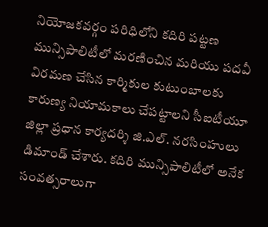నియోజకవర్గం పరిధిలోని కదిరి పట్టణ మున్సిపాలిటీలో మరణించిన మరియు పదవీ విరమణ చేసిన కార్మికుల కుటుంబాలకు కారుణ్య నియామకాలు చేపట్టాలని సీఐటీయూ జిల్లా ప్రధాన కార్యదర్శి జి.ఎల్. నరసింహులు డిమాండ్ చేశారు. కదిరి మున్సిపాలిటీలో అనేక సంవత్సరాలుగా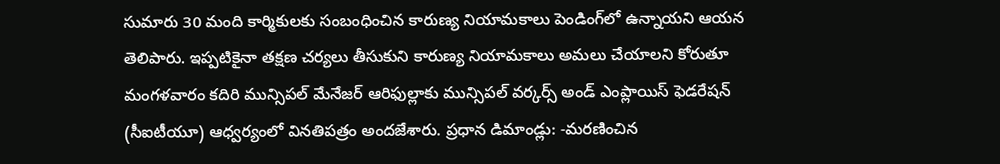సుమారు 30 మంది కార్మికులకు సంబంధించిన కారుణ్య నియామకాలు పెండింగ్‌లో ఉన్నాయని ఆయన తెలిపారు. ఇప్పటికైనా తక్షణ చర్యలు తీసుకుని కారుణ్య నియామకాలు అమలు చేయాలని కోరుతూ మంగళవారం కదిరి మున్సిపల్ మేనేజర్ ఆరిఫుల్లాకు మున్సిపల్ వర్కర్స్ అండ్ ఎంప్లాయిస్ ఫెడరేషన్ (సీఐటీయూ) ఆధ్వర్యంలో వినతిపత్రం అందజేశారు. ప్రధాన డిమాండ్లు: -మరణించిన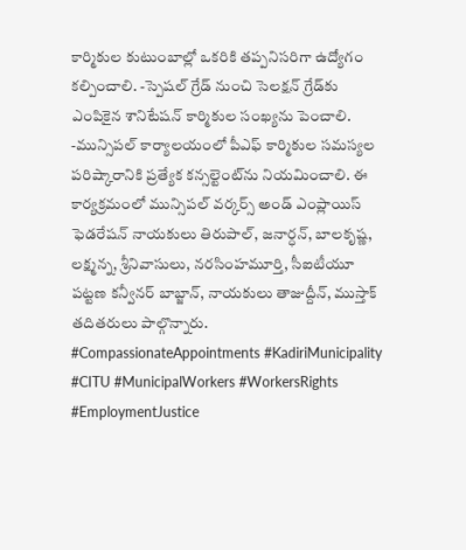కార్మికుల కుటుంబాల్లో ఒకరికి తప్పనిసరిగా ఉద్యోగం కల్పించాలి. -స్పెషల్ గ్రేడ్ నుంచి సెలక్షన్ గ్రేడ్‌కు ఎంపికైన శానిటేషన్ కార్మికుల సంఖ్యను పెంచాలి. -మున్సిపల్ కార్యాలయంలో పీఎఫ్ కార్మికుల సమస్యల పరిష్కారానికి ప్రత్యేక కన్సల్టెంట్‌ను నియమించాలి. ఈ కార్యక్రమంలో మున్సిపల్ వర్కర్స్ అండ్ ఎంప్లాయిస్ ఫెడరేషన్ నాయకులు తిరుపాల్, జనార్ధన్, బాలకృష్ణ, లక్ష్మన్న, శ్రీనివాసులు, నరసింహమూర్తి, సీఐటీయూ పట్టణ కన్వీనర్ బాబ్జాన్, నాయకులు తాజుద్దీన్, ముస్తాక్ తదితరులు పాల్గొన్నారు. #CompassionateAppointments #KadiriMunicipality #CITU #MunicipalWorkers #WorkersRights #EmploymentJustice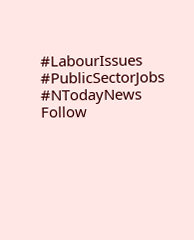#LabourIssues #PublicSectorJobs #NTodayNews Follow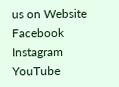us on Website Facebook Instagram YouTube